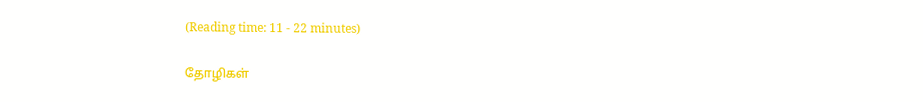(Reading time: 11 - 22 minutes)

தோழிகள்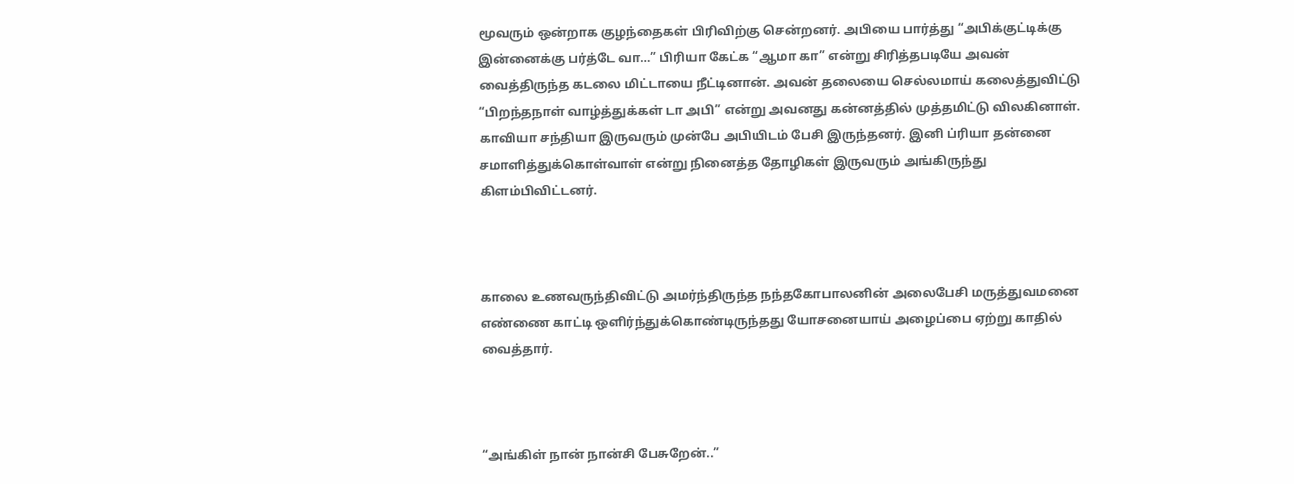மூவரும் ஒன்றாக குழந்தைகள் பிரிவிற்கு சென்றனர். அபியை பார்த்து “அபிக்குட்டிக்கு இன்னைக்கு பர்த்டே வா…” பிரியா கேட்க “ஆமா கா” என்று சிரித்தபடியே அவன் வைத்திருந்த கடலை மிட்டாயை நீட்டினான். அவன் தலையை செல்லமாய் கலைத்துவிட்டு “பிறந்தநாள் வாழ்த்துக்கள் டா அபி” என்று அவனது கன்னத்தில் முத்தமிட்டு விலகினாள். காவியா சந்தியா இருவரும் முன்பே அபியிடம் பேசி இருந்தனர். இனி ப்ரியா தன்னை சமாளித்துக்கொள்வாள் என்று நினைத்த தோழிகள் இருவரும் அங்கிருந்து கிளம்பிவிட்டனர்.



காலை உணவருந்திவிட்டு அமர்ந்திருந்த நந்தகோபாலனின் அலைபேசி மருத்துவமனை எண்ணை காட்டி ஒளிர்ந்துக்கொண்டிருந்தது யோசனையாய் அழைப்பை ஏற்று காதில் வைத்தார்.



“அங்கிள் நான் நான்சி பேசுறேன்..”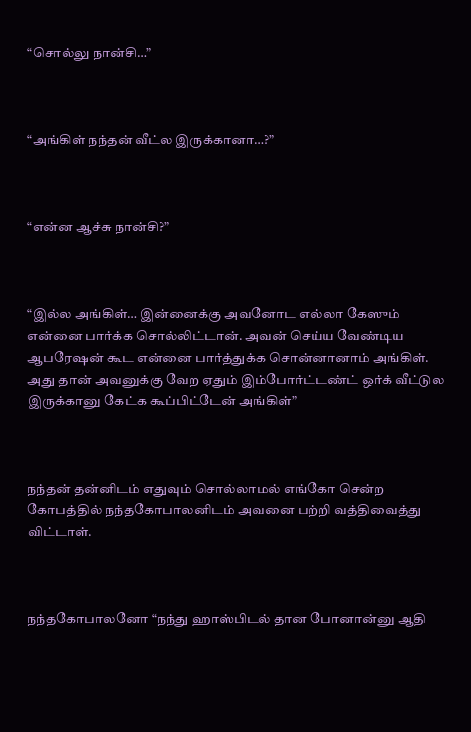“சொல்லு நான்சி…”



“அங்கிள் நந்தன் வீட்ல இருக்கானா…?”



“என்ன ஆச்சு நான்சி?”



“இல்ல அங்கிள்… இன்னைக்கு அவனோட எல்லா கேஸும் என்னை பார்க்க சொல்லிட்டான். அவன் செய்ய வேண்டிய ஆபரேஷன் கூட என்னை பார்த்துக்க சொன்னானாம் அங்கிள். அது தான் அவனுக்கு வேற ஏதும் இம்போர்ட்டண்ட் ஒர்க் வீட்டுல இருக்கானு கேட்க கூப்பிட்டேன் அங்கிள்”



நந்தன் தன்னிடம் எதுவும் சொல்லாமல் எங்கோ சென்ற கோபத்தில் நந்தகோபாலனிடம் அவனை பற்றி வத்திவைத்து விட்டாள்.



நந்தகோபாலனோ “நந்து ஹாஸ்பிடல் தான போனான்னு ஆதி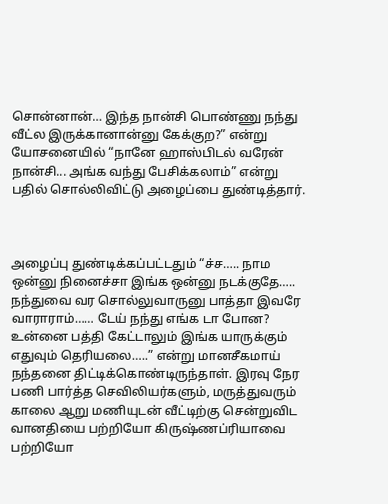சொன்னான்… இந்த நான்சி பொண்ணு நந்து வீட்ல இருக்கானான்னு கேக்குற?” என்று யோசனையில் “நானே ஹாஸ்பிடல் வரேன் நான்சி... அங்க வந்து பேசிக்கலாம்” என்று பதில் சொல்லிவிட்டு அழைப்பை துண்டித்தார்.



அழைப்பு துண்டிக்கப்பட்டதும் “ச்ச….. நாம ஒன்னு நினைச்சா இங்க ஒன்னு நடக்குதே….. நந்துவை வர சொல்லுவாருனு பாத்தா இவரே வாராராம்…… டேய் நந்து எங்க டா போன? உன்னை பத்தி கேட்டாலும் இங்க யாருக்கும் எதுவும் தெரியலை…..” என்று மானசீகமாய் நந்தனை திட்டிக்கொண்டிருந்தாள். இரவு நேர பணி பார்த்த செவிலியர்களும், மருத்துவரும் காலை ஆறு மணியுடன் வீட்டிற்கு சென்றுவிட வானதியை பற்றியோ கிருஷ்ணப்ரியாவை பற்றியோ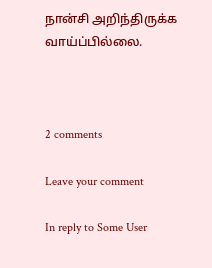நான்சி அறிந்திருக்க வாய்ப்பில்லை.



2 comments

Leave your comment

In reply to Some User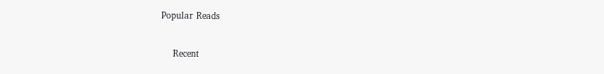Popular Reads

    Recent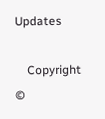Updates

    Copyright ©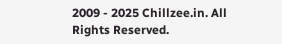2009 - 2025 Chillzee.in. All Rights Reserved.